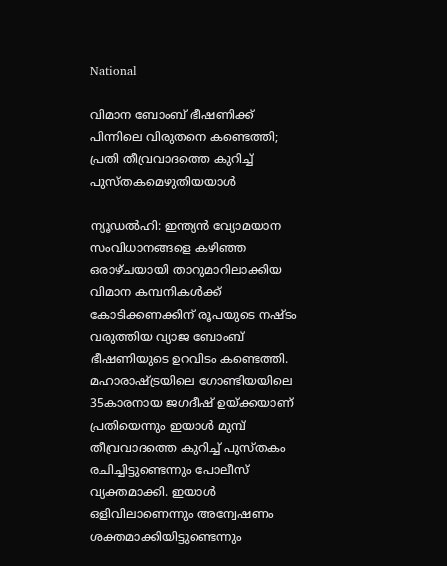National

വിമാന ബോംബ് ഭീഷണിക്ക് പിന്നിലെ വിരുതനെ കണ്ടെത്തി; പ്രതി തീവ്രവാദത്തെ കുറിച്ച് പുസ്തകമെഴുതിയയാള്‍

ന്യൂഡല്‍ഹി: ഇന്ത്യന്‍ വ്യോമയാന സംവിധാനങ്ങളെ കഴിഞ്ഞ ഒരാഴ്ചയായി താറുമാറിലാക്കിയ വിമാന കമ്പനികള്‍ക്ക് കോടിക്കണക്കിന് രൂപയുടെ നഷ്ടം വരുത്തിയ വ്യാജ ബോംബ് ഭീഷണിയുടെ ഉറവിടം കണ്ടെത്തി. മഹാരാഷ്ട്രയിലെ ഗോണ്ടിയയിലെ 35കാരനായ ജഗദീഷ് ഉയ്ക്കയാണ് പ്രതിയെന്നും ഇയാള്‍ മുമ്പ് തീവ്രവാദത്തെ കുറിച്ച് പുസ്തകം രചിച്ചിട്ടുണ്ടെന്നും പോലീസ് വ്യക്തമാക്കി. ഇയാള്‍ ഒളിവിലാണെന്നും അന്വേഷണം ശക്തമാക്കിയിട്ടുണ്ടെന്നും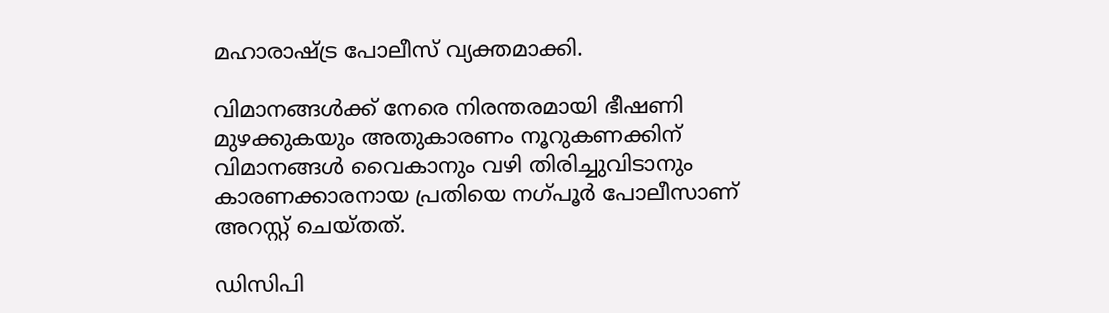മഹാരാഷ്ട്ര പോലീസ് വ്യക്തമാക്കി.

വിമാനങ്ങള്‍ക്ക് നേരെ നിരന്തരമായി ഭീഷണി മുഴക്കുകയും അതുകാരണം നൂറുകണക്കിന് വിമാനങ്ങള്‍ വൈകാനും വഴി തിരിച്ചുവിടാനും കാരണക്കാരനായ പ്രതിയെ നഗ്പൂര്‍ പോലീസാണ് അറസ്റ്റ് ചെയ്തത്.

ഡിസിപി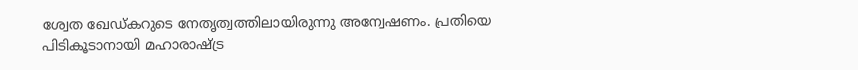ശ്വേത ഖേഡ്കറുടെ നേതൃത്വത്തിലായിരുന്നു അന്വേഷണം. പ്രതിയെ പിടികൂടാനായി മഹാരാഷ്ട്ര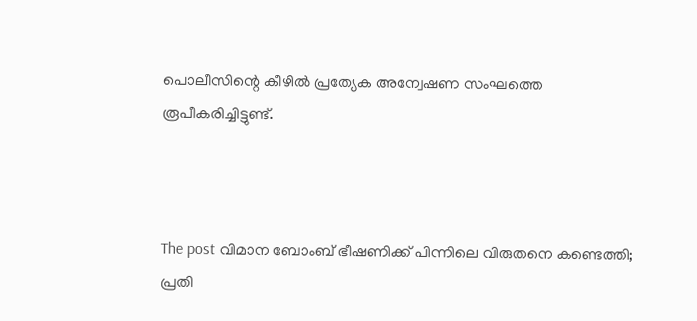പൊലീസിന്റെ കീഴില്‍ പ്രത്യേക അന്വേഷണ സംഘത്തെ രൂപീകരിച്ചിട്ടുണ്ട്.



The post വിമാന ബോംബ് ഭീഷണിക്ക് പിന്നിലെ വിരുതനെ കണ്ടെത്തി; പ്രതി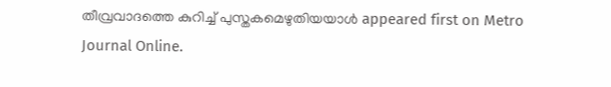തീവ്രവാദത്തെ കുറിച്ച് പുസ്തകമെഴുതിയയാള്‍ appeared first on Metro Journal Online.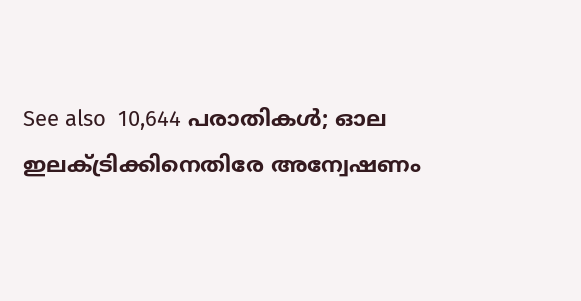See also  10,644 പരാതികൾ; ഓല ഇലക്‌ട്രിക്കിനെതിരേ അന്വേഷണം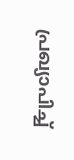പ്രഖ്യാപിച്ച്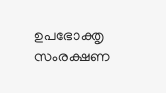ഉപഭോക്തൃ സംരക്ഷണ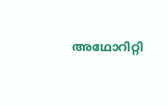അഥോറിറ്റി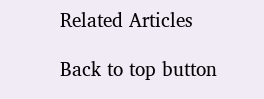Related Articles

Back to top button